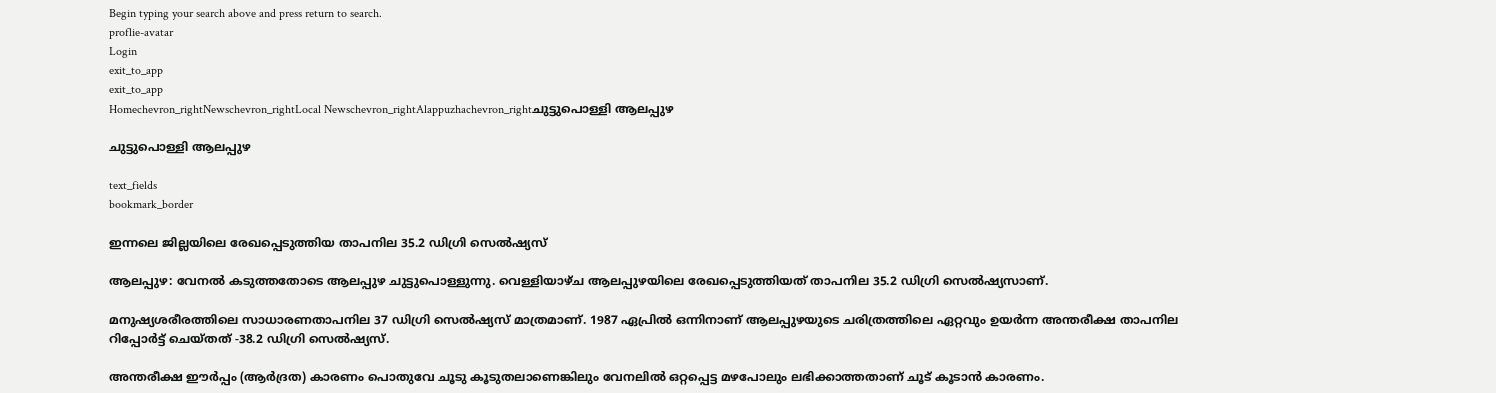Begin typing your search above and press return to search.
proflie-avatar
Login
exit_to_app
exit_to_app
Homechevron_rightNewschevron_rightLocal Newschevron_rightAlappuzhachevron_rightചുട്ടുപൊള്ളി ആലപ്പുഴ

ചുട്ടുപൊള്ളി ആലപ്പുഴ

text_fields
bookmark_border

ഇന്നലെ ജില്ലയിലെ രേഖപ്പെടുത്തിയ താപനില 35.2 ഡിഗ്രി സെൽഷ്യസ്

ആലപ്പുഴ: വേനൽ കടുത്തതോടെ ആലപ്പുഴ ചുട്ടുപൊള്ളുന്നു. വെള്ളിയാഴ്ച ആലപ്പുഴയിലെ രേഖപ്പെടുത്തിയത് താപനില 35.2 ഡിഗ്രി സെൽഷ്യസാണ്.

മനുഷ്യശരീരത്തിലെ സാധാരണതാപനില 37 ഡിഗ്രി സെൽഷ്യസ് മാത്രമാണ്. 1987 ഏപ്രിൽ ഒന്നിനാണ് ആലപ്പുഴയുടെ ചരിത്രത്തിലെ ഏറ്റവും ഉയർന്ന അന്തരീക്ഷ താപനില റിപ്പോർട്ട് ചെയ്തത് -38.2 ഡിഗ്രി സെൽഷ്യസ്.

അന്തരീക്ഷ ഈർപ്പം (ആർദ്രത) കാരണം പൊതുവേ ചൂടു കൂടുതലാണെങ്കിലും വേനലിൽ ഒറ്റപ്പെട്ട മഴപോലും ലഭിക്കാത്തതാണ് ചൂട് കൂടാൻ കാരണം.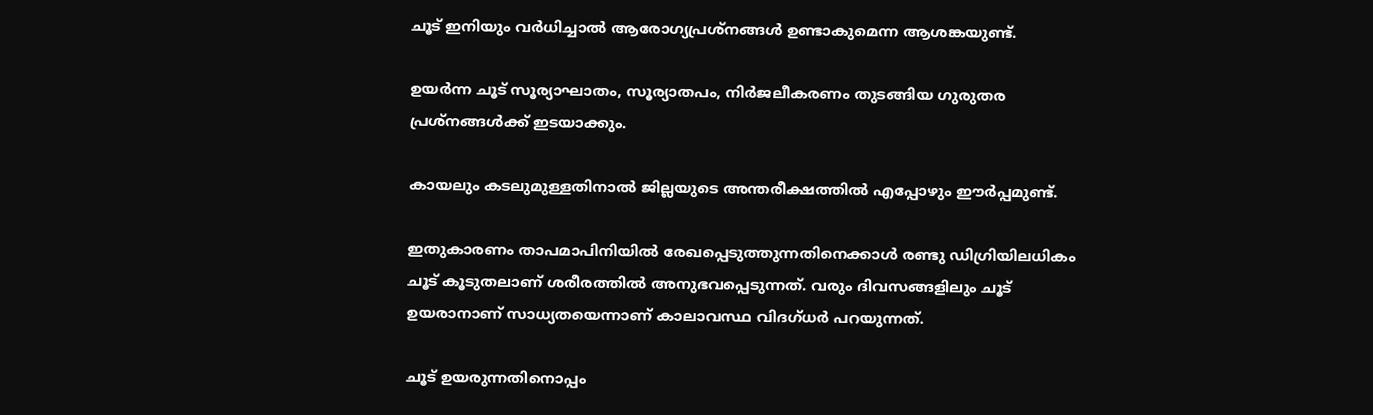ചൂട് ഇനിയും വർധിച്ചാൽ ആരോഗ്യപ്രശ്നങ്ങൾ ഉണ്ടാകുമെന്ന ആശങ്കയുണ്ട്.

ഉയർന്ന ചൂട് സൂര്യാഘാതം, സൂര്യാതപം, നിർജലീകരണം തുടങ്ങിയ ഗുരുതര പ്രശ്നങ്ങൾക്ക് ഇടയാക്കും.

കായലും കടലുമുള്ളതിനാൽ ജില്ലയുടെ അന്തരീക്ഷത്തിൽ എപ്പോഴും ഈർപ്പമുണ്ട്.

ഇതുകാരണം താപമാപിനിയിൽ രേഖപ്പെടുത്തുന്നതിനെക്കാൾ രണ്ടു ഡിഗ്രിയിലധികം ചൂട് കൂടുതലാണ് ശരീരത്തിൽ അനുഭവപ്പെടുന്നത്. വരും ദിവസങ്ങളിലും ചൂട് ഉയരാനാണ് സാധ്യതയെന്നാണ് കാലാവസ്ഥ വിദഗ്ധർ പറയുന്നത്.

ചൂട് ഉയരുന്നതിനൊപ്പം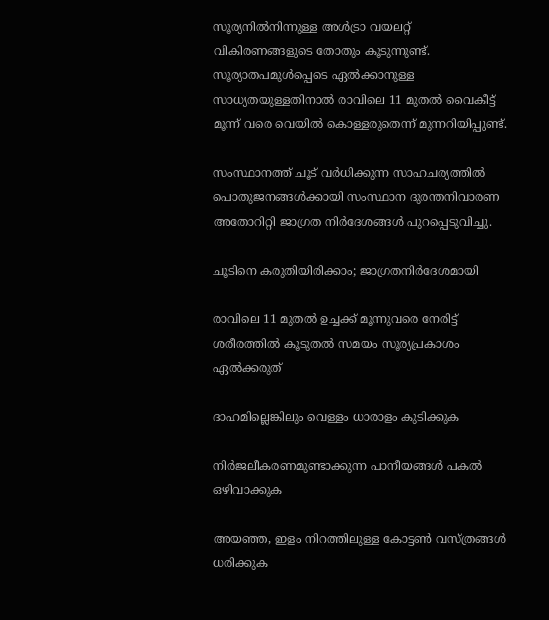സൂര്യനിൽനിന്നുള്ള അൾട്രാ വയലറ്റ് വികിരണങ്ങളുടെ തോതും കൂടുന്നുണ്ട്. സൂര്യാതപമുൾപ്പെടെ ഏൽക്കാനുള്ള സാധ്യതയുള്ളതിനാൽ രാവിലെ 11 മുതൽ വൈകീട്ട് മൂന്ന് വരെ വെയിൽ കൊള്ളരുതെന്ന് മുന്നറിയിപ്പുണ്ട്.

സംസ്ഥാനത്ത് ചൂട് വർധിക്കുന്ന സാഹചര്യത്തിൽ പൊതുജനങ്ങൾക്കായി സംസ്ഥാന ദുരന്തനിവാരണ അതോറിറ്റി ജാഗ്രത നിർദേശങ്ങൾ പുറപ്പെടുവിച്ചു.

ചൂടിനെ കരുതിയിരിക്കാം; ജാഗ്രതനിർദേശമായി

രാവിലെ 11 മുതൽ ഉച്ചക്ക് മൂന്നുവരെ നേരിട്ട് ശരീരത്തിൽ കൂടുതൽ സമയം സൂര്യപ്രകാശം ഏൽക്കരുത്

ദാഹമില്ലെങ്കിലും വെള്ളം ധാരാളം കുടിക്കുക

നിർജലീകരണമുണ്ടാക്കുന്ന പാനീയങ്ങള്‍ പകൽ ഒഴിവാക്കുക

അയഞ്ഞ, ഇളം നിറത്തിലുള്ള കോട്ടൺ വസ്ത്രങ്ങള്‍ ധരിക്കുക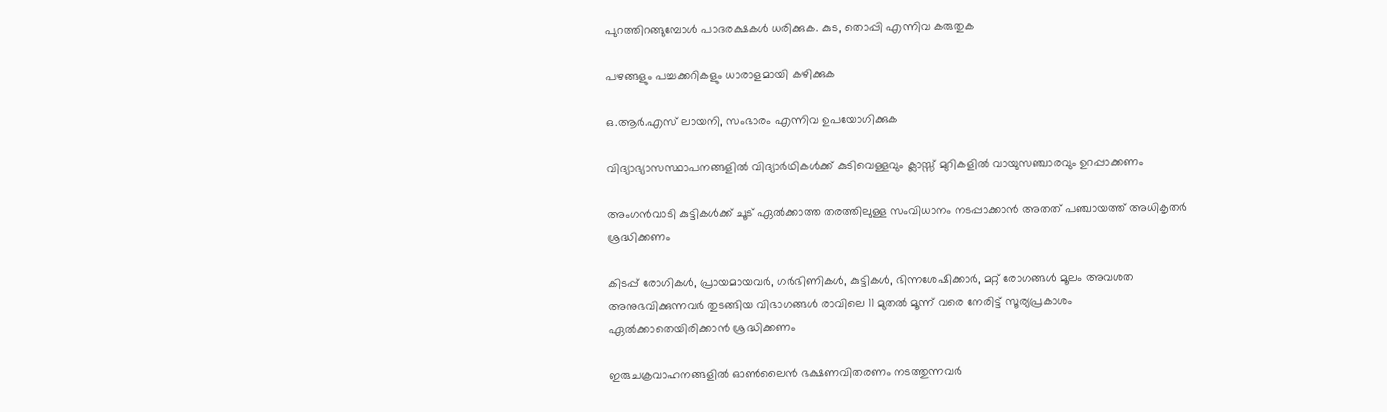പുറത്തിറങ്ങുമ്പോൾ പാദരക്ഷകൾ ധരിക്കുക. കുട, തൊപ്പി എന്നിവ കരുതുക

പഴങ്ങളും പച്ചക്കറികളും ധാരാളമായി കഴിക്കുക

ഒ.ആർ.എസ് ലായനി, സംഭാരം എന്നിവ ഉപയോഗിക്കുക

വിദ്യാഭ്യാസസ്ഥാപനങ്ങളിൽ വിദ്യാർഥികൾക്ക് കുടിവെള്ളവും ക്ലാസ്സ് മുറികളിൽ വായുസഞ്ചാരവും ഉറപ്പാക്കണം

അംഗൻവാടി കുട്ടികൾക്ക് ചൂട് ഏൽക്കാത്ത തരത്തിലുള്ള സംവിധാനം നടപ്പാക്കാൻ അതത് പഞ്ചായത്ത്‌ അധികൃതർ ശ്രദ്ധിക്കണം

കിടപ്പ് രോഗികൾ, പ്രായമായവർ, ഗർഭിണികൾ, കുട്ടികൾ, ഭിന്നശേഷിക്കാർ, മറ്റ് രോഗങ്ങൾ മൂലം അവശത അനുഭവിക്കുന്നവർ തുടങ്ങിയ വിഭാഗങ്ങൾ രാവിലെ 11 മുതൽ മൂന്ന് വരെ നേരിട്ട് സൂര്യപ്രകാശം ഏൽക്കാതെയിരിക്കാൻ ശ്രദ്ധിക്കണം

ഇരുചക്രവാഹനങ്ങളിൽ ഓൺലൈൻ ഭക്ഷണവിതരണം നടത്തുന്നവർ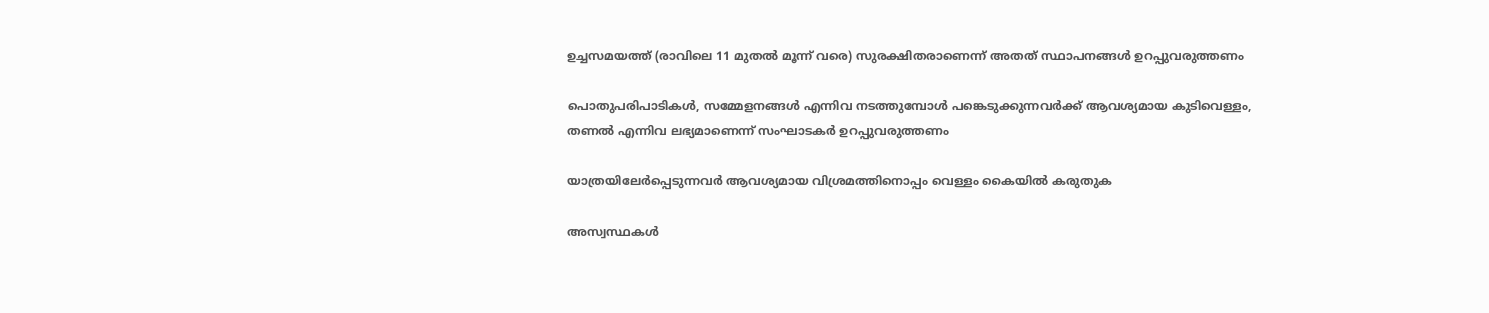ഉച്ചസമയത്ത് (രാവിലെ 11 മുതൽ മൂന്ന് വരെ) സുരക്ഷിതരാണെന്ന് അതത് സ്ഥാപനങ്ങൾ ഉറപ്പുവരുത്തണം

പൊതുപരിപാടികൾ, സമ്മേളനങ്ങൾ എന്നിവ നടത്തുമ്പോൾ പങ്കെടുക്കുന്നവർക്ക് ആവശ്യമായ കുടിവെള്ളം, തണൽ എന്നിവ ലഭ്യമാണെന്ന് സംഘാടകർ ഉറപ്പുവരുത്തണം

യാത്രയിലേർപ്പെടുന്നവർ ആവശ്യമായ വിശ്രമത്തിനൊപ്പം വെള്ളം കൈയിൽ കരുതുക

അസ്വസ്ഥകൾ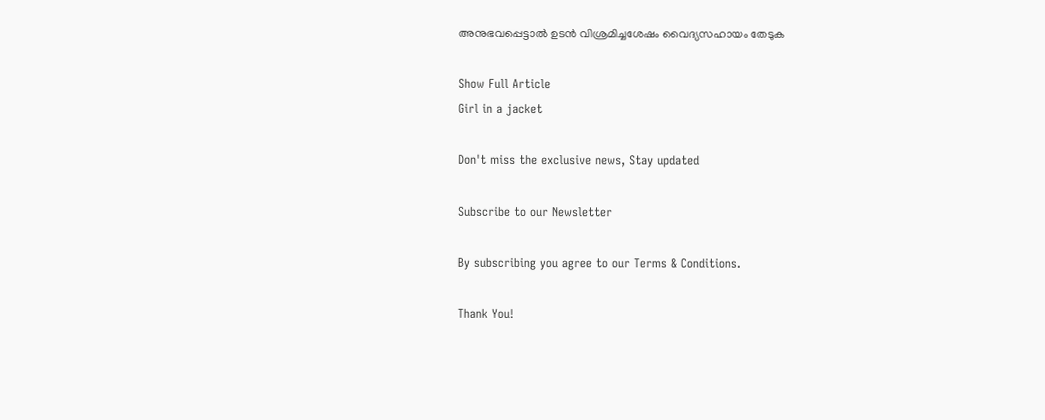അനുഭവപ്പെട്ടാൽ ഉടൻ വിശ്രമിച്ചശേഷം വൈദ്യസഹായം തേടുക

Show Full Article
Girl in a jacket

Don't miss the exclusive news, Stay updated

Subscribe to our Newsletter

By subscribing you agree to our Terms & Conditions.

Thank You!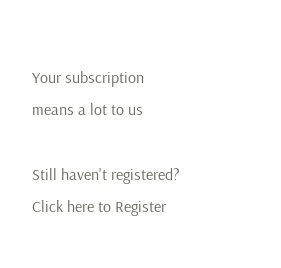Your subscription means a lot to us

Still haven't registered? Click here to Register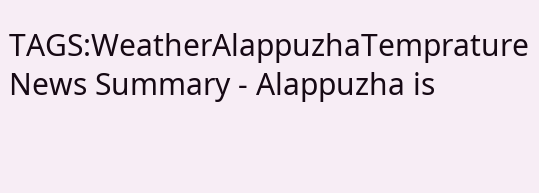TAGS:WeatherAlappuzhaTemprature
News Summary - Alappuzha is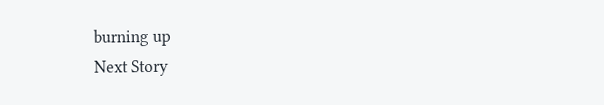burning up
Next Story